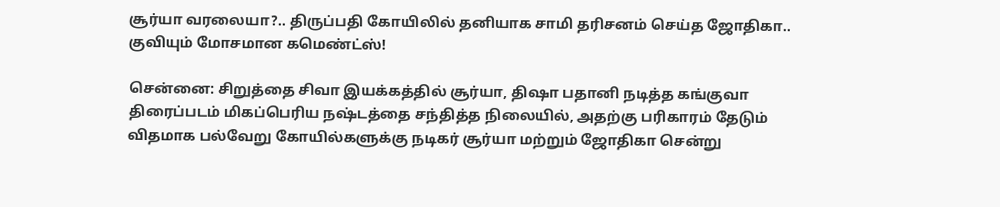சூர்யா வரலையா?.. திருப்பதி கோயிலில் தனியாக சாமி தரிசனம் செய்த ஜோதிகா.. குவியும் மோசமான கமெண்ட்ஸ்!

சென்னை: சிறுத்தை சிவா இயக்கத்தில் சூர்யா, திஷா பதானி நடித்த கங்குவா திரைப்படம் மிகப்பெரிய நஷ்டத்தை சந்தித்த நிலையில், அதற்கு பரிகாரம் தேடும் விதமாக பல்வேறு கோயில்களுக்கு நடிகர் சூர்யா மற்றும் ஜோதிகா சென்று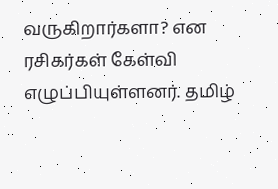வருகிறார்களா? என ரசிகர்கள் கேள்வி எழுப்பியுள்ளனர். தமிழ்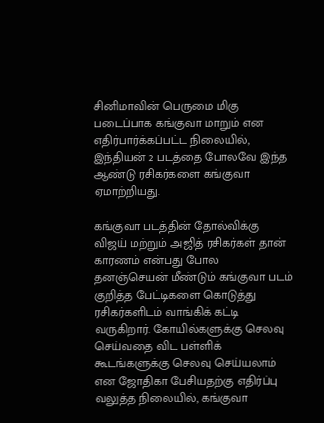சினிமாவின் பெருமை மிகு படைப்பாக கங்குவா மாறும் என எதிர்பார்க்கப்பட்ட நிலையில், இந்தியன் 2 படத்தை போலவே இந்த ஆண்டு ரசிகர்களை கங்குவா ஏமாற்றியது.

கங்குவா படத்தின் தோல்விக்கு விஜய் மற்றும் அஜித் ரசிகர்கள் தான் காரணம் என்பது போல தனஞ்செயன் மீண்டும் கங்குவா படம் குறித்த பேட்டிகளை கொடுத்து ரசிகர்களிடம் வாங்கிக் கட்டி வருகிறார். கோயில்களுக்கு செலவு செய்வதை விட பள்ளிக் கூடங்களுக்கு செலவு செய்யலாம் என ஜோதிகா பேசியதற்கு எதிர்ப்பு வலுத்த நிலையில், கங்குவா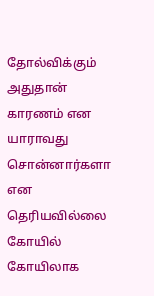தோல்விக்கும் அதுதான் காரணம் என யாராவது சொன்னார்களா என தெரியவில்லை கோயில் கோயிலாக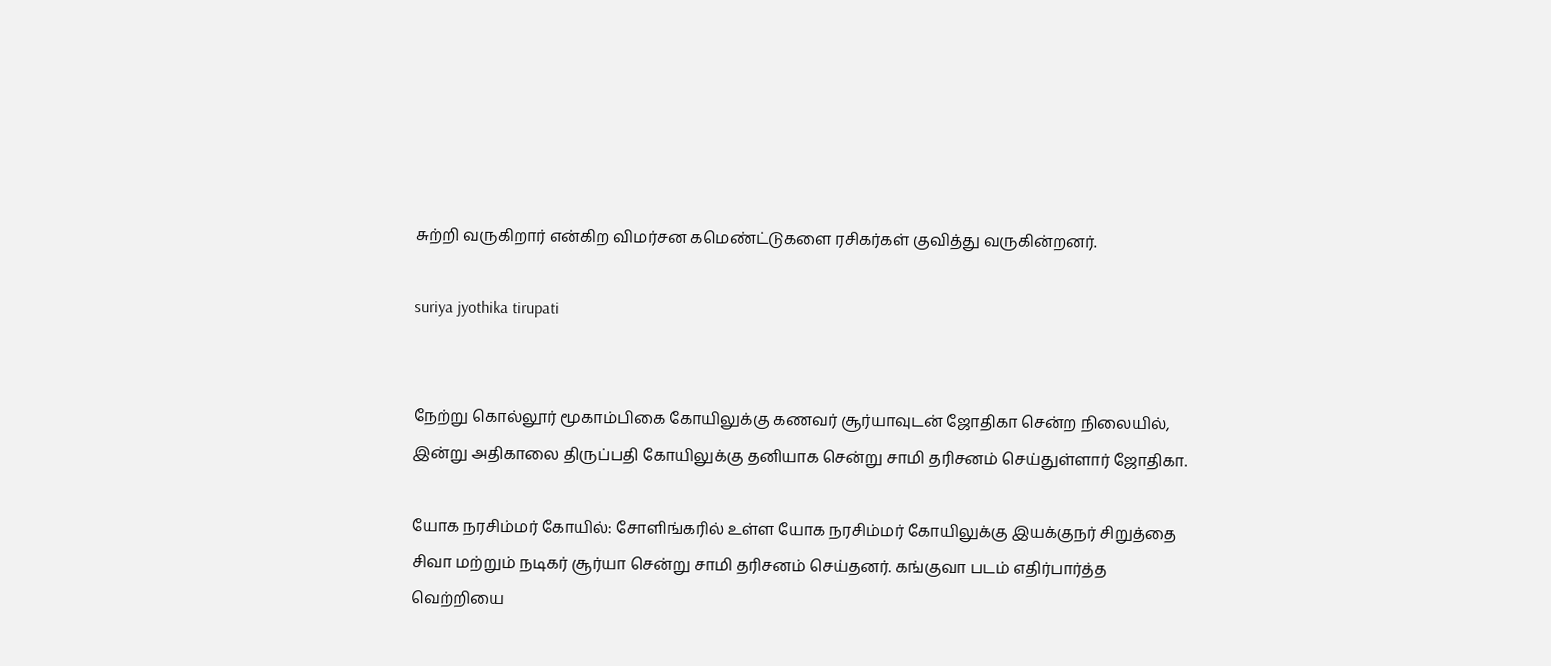சுற்றி வருகிறார் என்கிற விமர்சன கமெண்ட்டுகளை ரசிகர்கள் குவித்து வருகின்றனர்.

suriya jyothika tirupati


நேற்று கொல்லூர் மூகாம்பிகை கோயிலுக்கு கணவர் சூர்யாவுடன் ஜோதிகா சென்ற நிலையில், இன்று அதிகாலை திருப்பதி கோயிலுக்கு தனியாக சென்று சாமி தரிசனம் செய்துள்ளார் ஜோதிகா.

யோக நரசிம்மர் கோயில்: சோளிங்கரில் உள்ள யோக நரசிம்மர் கோயிலுக்கு இயக்குநர் சிறுத்தை சிவா மற்றும் நடிகர் சூர்யா சென்று சாமி தரிசனம் செய்தனர். கங்குவா படம் எதிர்பார்த்த வெற்றியை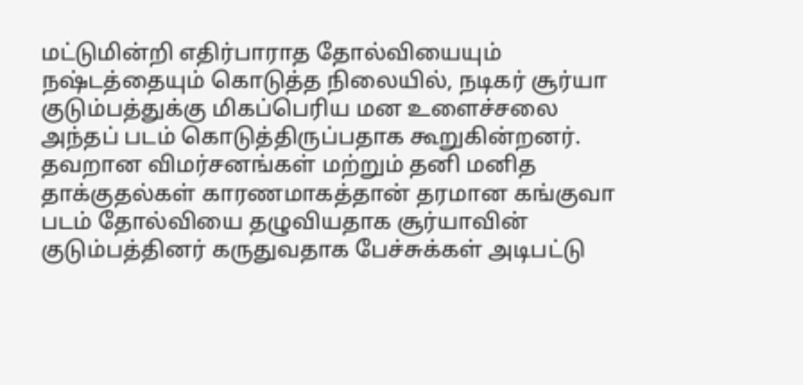மட்டுமின்றி எதிர்பாராத தோல்வியையும் நஷ்டத்தையும் கொடுத்த நிலையில், நடிகர் சூர்யா குடும்பத்துக்கு மிகப்பெரிய மன உளைச்சலை அந்தப் படம் கொடுத்திருப்பதாக கூறுகின்றனர். தவறான விமர்சனங்கள் மற்றும் தனி மனித தாக்குதல்கள் காரணமாகத்தான் தரமான கங்குவா படம் தோல்வியை தழுவியதாக சூர்யாவின் குடும்பத்தினர் கருதுவதாக பேச்சுக்கள் அடிபட்டு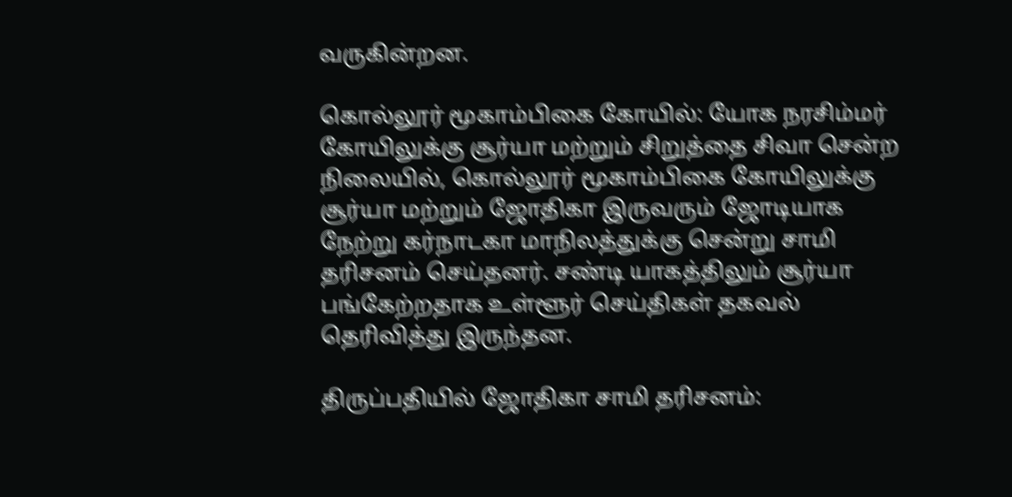வருகின்றன.

கொல்லூர் மூகாம்பிகை கோயில்: யோக நரசிம்மர் கோயிலுக்கு சூர்யா மற்றும் சிறுத்தை சிவா சென்ற நிலையில், கொல்லூர் மூகாம்பிகை கோயிலுக்கு சூர்யா மற்றும் ஜோதிகா இருவரும் ஜோடியாக நேற்று கர்நாடகா மாநிலத்துக்கு சென்று சாமி தரிசனம் செய்தனர். சண்டி யாகத்திலும் சூர்யா பங்கேற்றதாக உள்ளூர் செய்திகள் தகவல் தெரிவித்து இருந்தன.

திருப்பதியில் ஜோதிகா சாமி தரிசனம்: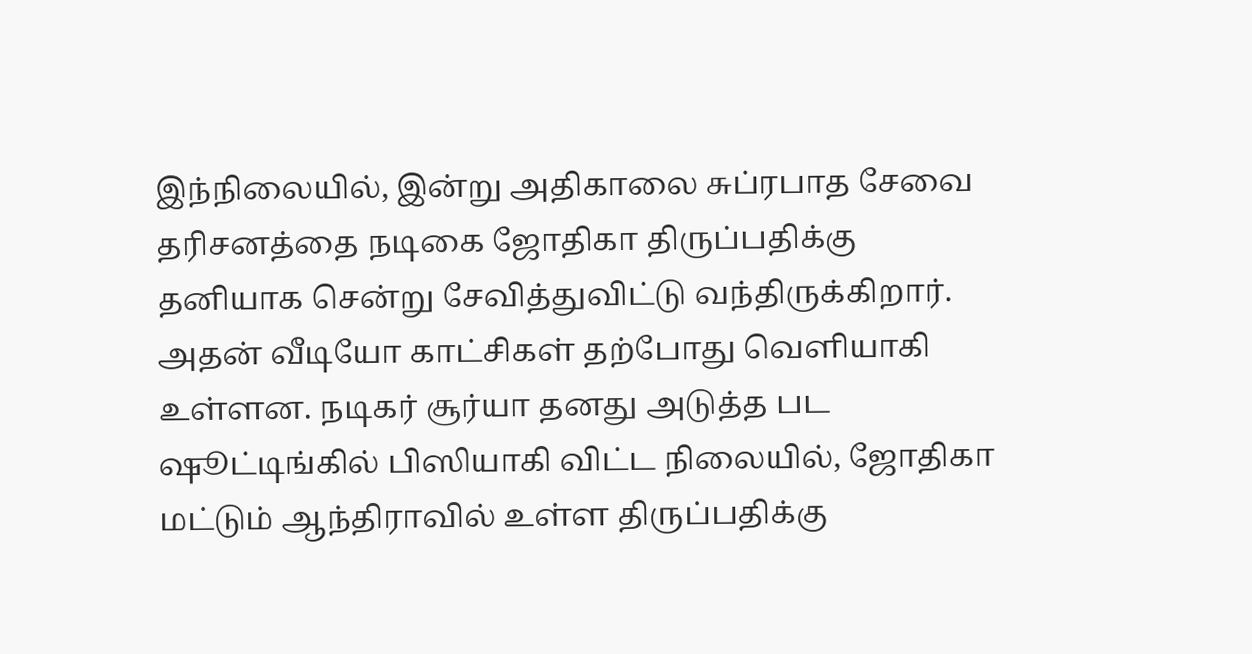இந்நிலையில், இன்று அதிகாலை சுப்ரபாத சேவை தரிசனத்தை நடிகை ஜோதிகா திருப்பதிக்கு தனியாக சென்று சேவித்துவிட்டு வந்திருக்கிறார். அதன் வீடியோ காட்சிகள் தற்போது வெளியாகி உள்ளன. நடிகர் சூர்யா தனது அடுத்த பட ஷூட்டிங்கில் பிஸியாகி விட்ட நிலையில், ஜோதிகா மட்டும் ஆந்திராவில் உள்ள திருப்பதிக்கு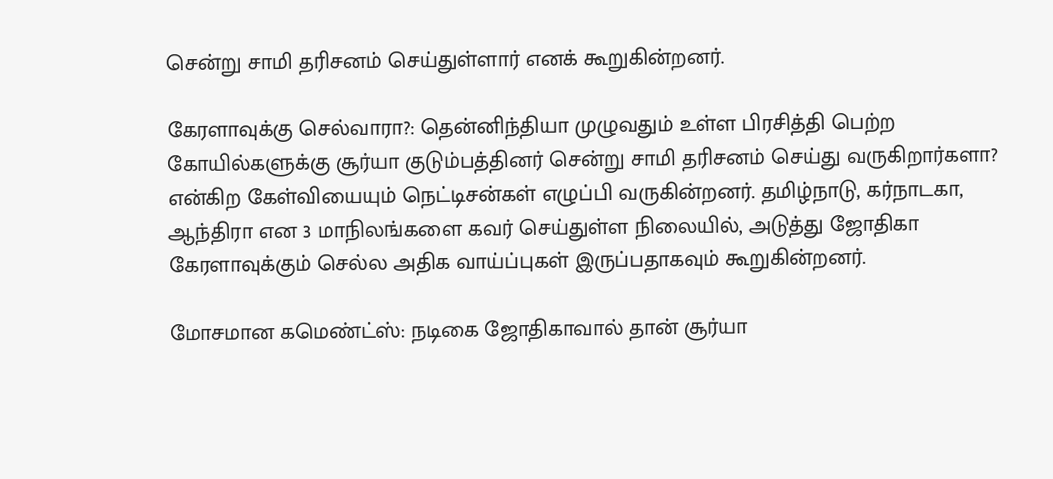சென்று சாமி தரிசனம் செய்துள்ளார் எனக் கூறுகின்றனர்.

கேரளாவுக்கு செல்வாரா?: தென்னிந்தியா முழுவதும் உள்ள பிரசித்தி பெற்ற கோயில்களுக்கு சூர்யா குடும்பத்தினர் சென்று சாமி தரிசனம் செய்து வருகிறார்களா? என்கிற கேள்வியையும் நெட்டிசன்கள் எழுப்பி வருகின்றனர். தமிழ்நாடு, கர்நாடகா, ஆந்திரா என 3 மாநிலங்களை கவர் செய்துள்ள நிலையில், அடுத்து ஜோதிகா கேரளாவுக்கும் செல்ல அதிக வாய்ப்புகள் இருப்பதாகவும் கூறுகின்றனர்.

மோசமான கமெண்ட்ஸ்: நடிகை ஜோதிகாவால் தான் சூர்யா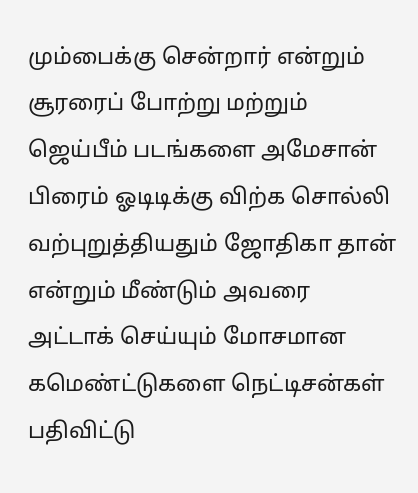மும்பைக்கு சென்றார் என்றும் சூரரைப் போற்று மற்றும் ஜெய்பீம் படங்களை அமேசான் பிரைம் ஓடிடிக்கு விற்க சொல்லி வற்புறுத்தியதும் ஜோதிகா தான் என்றும் மீண்டும் அவரை அட்டாக் செய்யும் மோசமான கமெண்ட்டுகளை நெட்டிசன்கள் பதிவிட்டு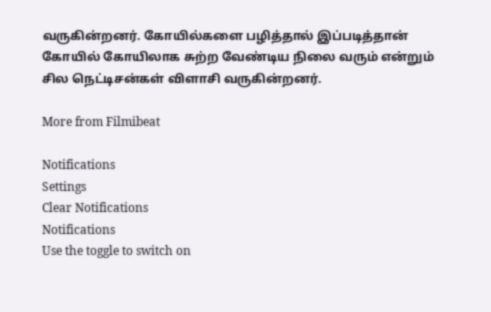வருகின்றனர். கோயில்களை பழித்தால் இப்படித்தான் கோயில் கோயிலாக சுற்ற வேண்டிய நிலை வரும் என்றும் சில நெட்டிசன்கள் விளாசி வருகின்றனர்.

More from Filmibeat

Notifications
Settings
Clear Notifications
Notifications
Use the toggle to switch on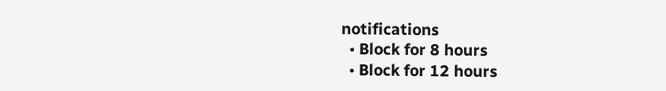notifications
  • Block for 8 hours
  • Block for 12 hours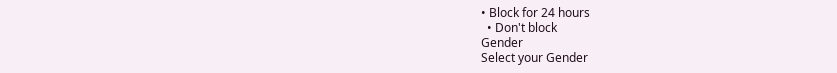• Block for 24 hours
  • Don't block
Gender
Select your Gender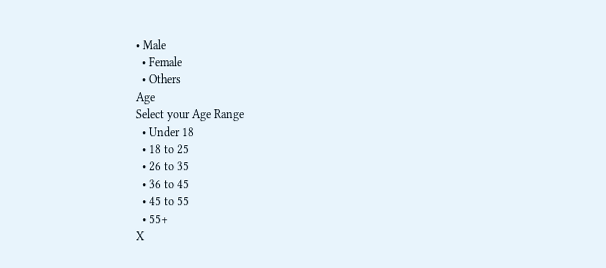• Male
  • Female
  • Others
Age
Select your Age Range
  • Under 18
  • 18 to 25
  • 26 to 35
  • 36 to 45
  • 45 to 55
  • 55+
X